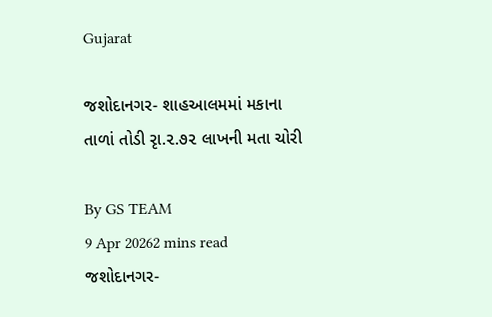Gujarat

જશોદાનગર- શાહઆલમમાં મકાના તાળાં તોડી રૃા.૨.૭૨ લાખની મતા ચોરી

By GS TEAM
9 Apr 20262 mins read
જશોદાનગર-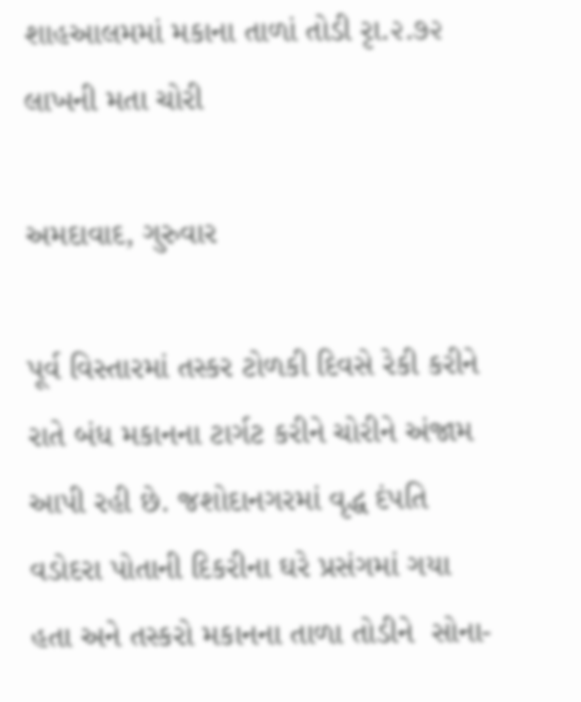શાહઆલમમાં મકાના તાળાં તોડી રૃા.૨.૭૨ લાખની મતા ચોરી

અમદાવાદ, ગુરુવાર

પૂર્વ વિસ્તારમાં તસ્કર ટોળકી દિવસે રેકી કરીને રાતે બંધ મકાનના ટાર્ગટ કરીને ચોરીને અંજામ આપી રહી છે. જશોદાનગરમાં વૃદ્ધ દંપતિ વડોદરા પોતાની દિકરીના ઘરે પ્રસંગમાં ગયા હતા અને તસ્કરો મકાનના તાળા તોડીને  સોના-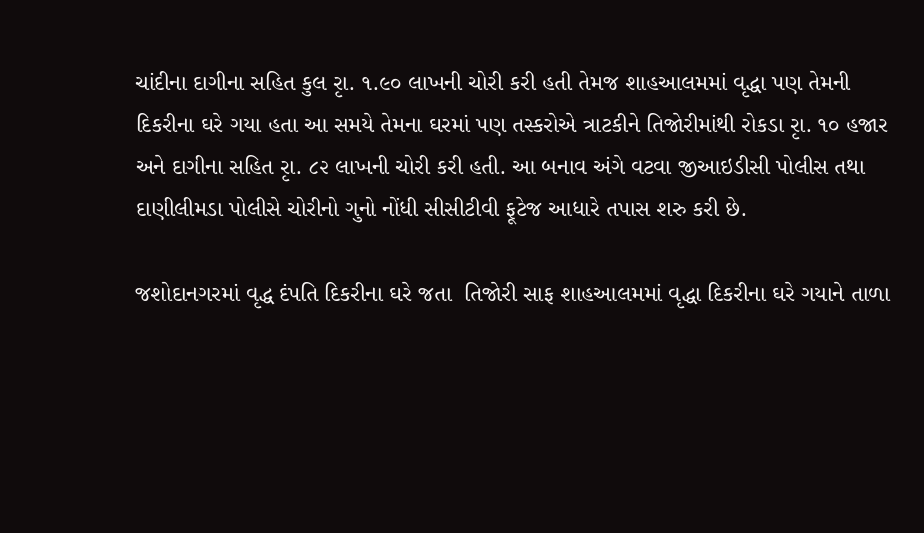ચાંદીના દાગીના સહિત કુલ રૃા. ૧.૯૦ લાખની ચોરી કરી હતી તેમજ શાહઆલમમાં વૃદ્ધા પણ તેમની દિકરીના ઘરે ગયા હતા આ સમયે તેમના ઘરમાં પણ તસ્કરોએ ત્રાટકીને તિજોરીમાંથી રોકડા રૃા. ૧૦ હજાર અને દાગીના સહિત રૃા. ૮૨ લાખની ચોરી કરી હતી. આ બનાવ અંગે વટવા જીઆઇડીસી પોલીસ તથા દાણીલીમડા પોલીસે ચોરીનો ગુનો નોંધી સીસીટીવી ફૂટેજ આધારે તપાસ શરુ કરી છે.

જશોદાનગરમાં વૃદ્ધ દંપતિ દિકરીના ઘરે જતા  તિજોરી સાફ શાહઆલમમાં વૃદ્ધા દિકરીના ઘરે ગયાને તાળા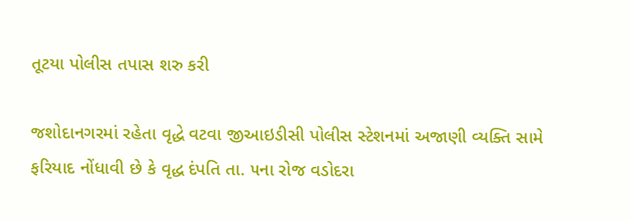તૂટયા પોલીસ તપાસ શરુ કરી

જશોદાનગરમાં રહેતા વૃદ્ધે વટવા જીઆઇડીસી પોલીસ સ્ટેશનમાં અજાણી વ્યક્તિ સામે ફરિયાદ નોંધાવી છે કે વૃદ્ધ દંપતિ તા. ૫ના રોજ વડોદરા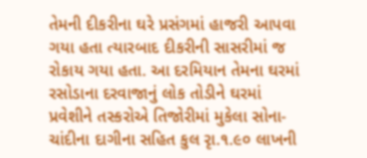તેમની દીકરીના ઘરે પ્રસંગમાં હાજરી આપવા ગયા હતા ત્યારબાદ દીકરીની સાસરીમાં જ રોકાય ગયા હતા. આ દરમિયાન તેમના ઘરમાં રસોડાના દરવાજાનું લોક તોડીને ઘરમાં પ્રવેશીને તસ્કરોએ તિજોરીમાં મુકેલા સોના-ચાંદીના દાગીના સહિત કુલ રૃા.૧.૯૦ લાખની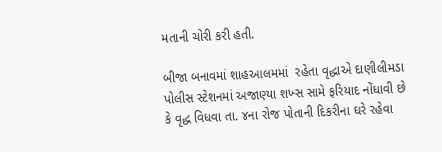મતાની ચોરી કરી હતી.

બીજા બનાવમાં શાહઆલમમાં  રહેતા વૃદ્ધાએ દાણીલીમડા પોલીસ સ્ટેશનમાં અજાણ્યા શખ્સ સામે ફરિયાદ નોંધાવી છે કે વૃદ્ધ વિધવા તા. ૪ના રોજ પોતાની દિકરીના ઘરે રહેવા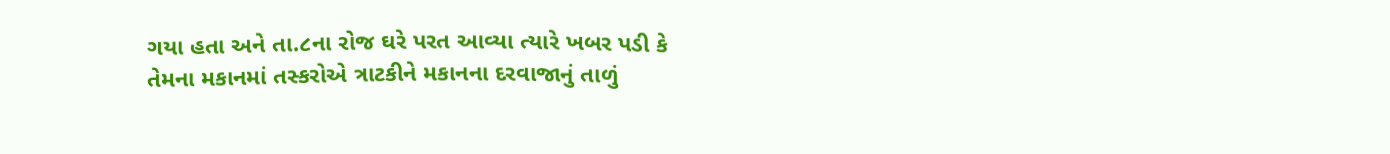ગયા હતા અને તા.૮ના રોજ ઘરે પરત આવ્યા ત્યારે ખબર પડી કે તેમના મકાનમાં તસ્કરોએ ત્રાટકીને મકાનના દરવાજાનું તાળું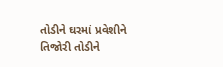તોડીને ઘરમાં પ્રવેશીને તિજોરી તોડીને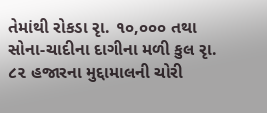તેમાંથી રોકડા રૃા. ૧૦,૦૦૦ તથા સોના-ચાદીના દાગીના મળી કુલ રૃા. ૮૨ હજારના મુદ્દામાલની ચોરી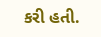કરી હતી.